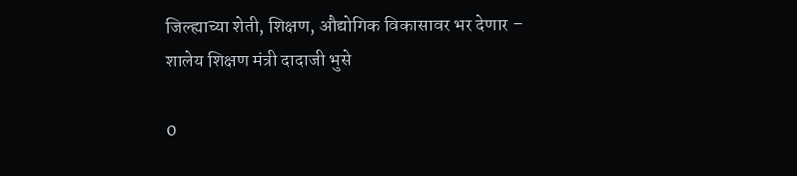जिल्ह्याच्या शेती, शिक्षण, औद्योगिक विकासावर भर देणार – शालेय शिक्षण मंत्री दादाजी भुसे

0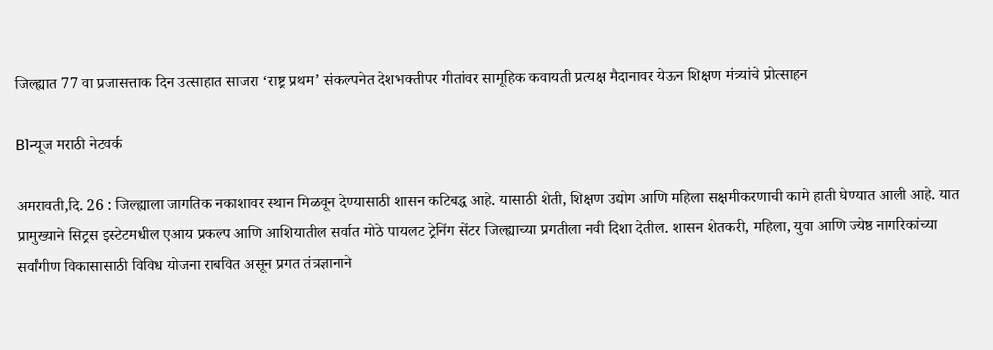जिल्ह्यात 77 वा प्रजासत्ताक दिन उत्साहात साजरा ‘राष्ट्र प्रथम’ संकल्पनेत देशभक्तीपर गीतांवर सामूहिक कवायती प्रत्यक्ष मैदानावर येऊन शिक्षण मंत्र्यांचे प्रोत्साहन

B1न्यूज मराठी नेटवर्क

अमरावती,दि. 26 : जिल्ह्याला जागतिक नकाशावर स्थान मिळवून देण्यासाठी शासन कटिबद्ध आहे. यासाठी शेती, शिक्षण उद्योग आणि महिला सक्षमीकरणाची कामे हाती घेण्यात आली आहे. यात प्रामुख्याने सिट्रस इस्टेटमधील एआय प्रकल्प आणि आशियातील सर्वात मोठे पायलट ट्रेनिंग सेंटर जिल्ह्याच्या प्रगतीला नवी दिशा देतील. शासन शेतकरी, महिला, युवा आणि ज्येष्ठ नागरिकांच्या सर्वांगीण विकासासाठी विविध योजना राबवित असून प्रगत तंत्रज्ञानाने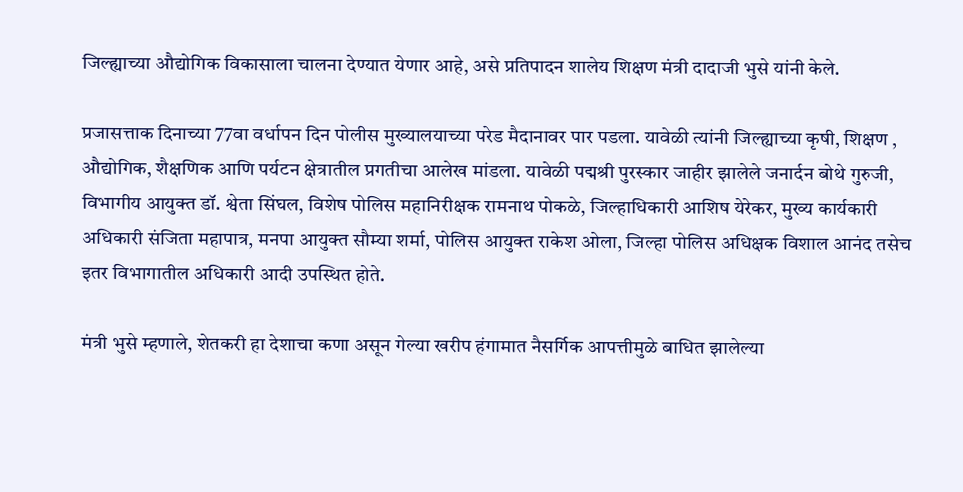जिल्ह्याच्या औद्योगिक विकासाला चालना देण्यात येणार आहे, असे प्रतिपादन शालेय शिक्षण मंत्री दादाजी भुसे यांनी केले.

प्रजासत्ताक दिनाच्या 77वा वर्धापन दिन पोलीस मुख्यालयाच्या परेड मैदानावर पार पडला. यावेळी त्यांनी जिल्ह्याच्या कृषी, शिक्षण , औद्योगिक, शैक्षणिक आणि पर्यटन क्षेत्रातील प्रगतीचा आलेख मांडला. यावेळी पद्मश्री पुरस्कार जाहीर झालेले जनार्दन बोथे गुरुजी, विभागीय आयुक्त डॉ. श्वेता सिंघल, विशेष पोलिस महानिरीक्षक रामनाथ पोकळे, जिल्हाधिकारी आशिष येरेकर, मुख्य कार्यकारी अधिकारी संजिता महापात्र, मनपा आयुक्त सौम्या शर्मा, पोलिस आयुक्त राकेश ओला, जिल्हा पोलिस अधिक्षक विशाल आनंद तसेच इतर विभागातील अधिकारी आदी उपस्थित होते.

मंत्री भुसे म्हणाले, शेतकरी हा देशाचा कणा असून गेल्या खरीप हंगामात नैसर्गिक आपत्तीमुळे बाधित झालेल्या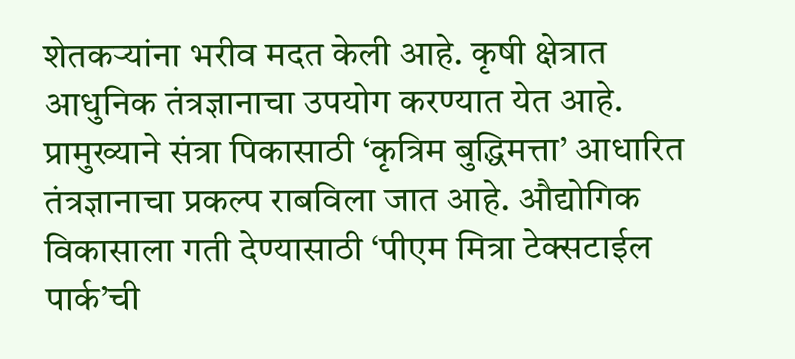शेतकऱ्यांना भरीव मदत केली आहे. कृषी क्षेत्रात आधुनिक तंत्रज्ञानाचा उपयोग करण्यात येत आहे. प्रामुख्याने संत्रा पिकासाठी ‘कृत्रिम बुद्धिमत्ता’ आधारित तंत्रज्ञानाचा प्रकल्प राबविला जात आहे. औद्योगिक विकासाला गती देण्यासाठी ‘पीएम मित्रा टेक्सटाईल पार्क’ची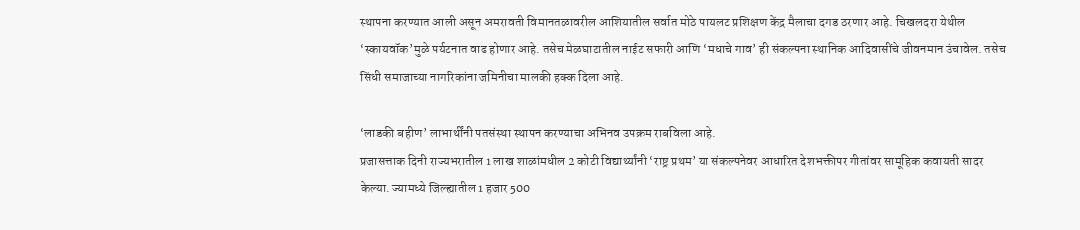स्थापना करण्यात आली असून अमरावती विमानतळावरील आशियातील सर्वात मोठे पायलट प्रशिक्षण केंद्र मैलाचा दगड ठरणार आहे. चिखलदरा येथील ‘स्कायवॉक’मुळे पर्यटनात वाढ होणार आहे. तसेच मेळघाटातील नाईट सफारी आणि ‘मधाचे गाव’ ही संकल्पना स्थानिक आदिवासींचे जीवनमान उंचावेल. तसेच सिंधी समाजाच्या नागरिकांना जमिनीचा मालकी हक्क दिला आहे.

‘लाडकी बहीण’ लाभार्थींनी पतसंस्था स्थापन करण्याचा अभिनव उपक्रम राबविला आहे.
प्रजासत्ताक दिनी राज्यभरातील 1 लाख शाळांमधील 2 कोटी विद्यार्थ्यांनी ‘राष्ट्र प्रथम’ या संकल्पनेवर आधारित देशभक्तीपर गीतांवर सामूहिक कवायती सादर केल्या. ज्यामध्ये जिल्ह्यातील 1 हजार 500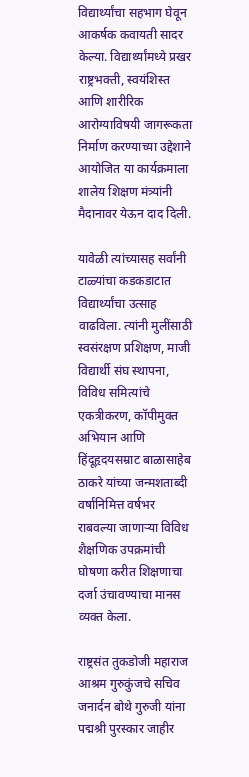विद्यार्थ्यांचा सहभाग घेवून आकर्षक कवायती सादर केल्या. विद्यार्थ्यांमध्ये प्रखर राष्ट्रभक्ती, स्वयंशिस्त आणि शारीरिक आरोग्याविषयी जागरूकता निर्माण करण्याच्या उद्देशाने आयोजित या कार्यक्रमाला शालेय शिक्षण मंत्र्यांनी मैदानावर येऊन दाद दिली.

यावेळी त्यांच्यासह सर्वांनी टाळ्यांचा कडकडाटात विद्यार्थ्यांचा उत्साह वाढविला. त्यांनी मुलींसाठी स्वसंरक्षण प्रशिक्षण, माजी विद्यार्थी संघ स्थापना, विविध समित्यांचे एकत्रीकरण, कॉपीमुक्त अभियान आणि हिंदूहृदयसम्राट बाळासाहेब ठाकरे यांच्या जन्मशताब्दी वर्षानिमित्त वर्षभर राबवल्या जाणाऱ्या विविध शैक्षणिक उपक्रमांची घोषणा करीत शिक्षणाचा दर्जा उंचावण्याचा मानस व्यक्त केला.

राष्ट्रसंत तुकडोजी महाराज आश्रम गुरुकुंजचे सचिव जनार्दन बोथे गुरुजी यांना पद्मश्री पुरस्कार जाहीर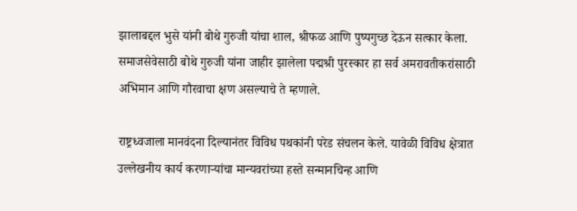झालाबद्दल भुसे यांनी बोथे गुरुजी यांचा शाल, श्रीफळ आणि पुष्पगुच्छ देऊन सत्कार केला. समाजसेवेसाठी बोथे गुरुजी यांना जाहीर झालेला पद्मश्री पुरस्कार हा सर्व अमरावतीकरांसाठी अभिमान आणि गौरवाचा क्षण असल्याचे ते म्हणाले.

राष्ट्रध्वजाला मानवंदना दिल्यानंतर विविध पथकांनी परेड संचलन केले. यावेळी विविध क्षेत्रात उल्लेखनीय कार्य करणाऱ्यांचा मान्यवरांच्या हस्ते सन्मानचिन्ह आणि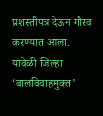प्रशस्तीपत्र देऊन गौरव करण्यात आला. यावेळी जिल्हा ‘बालविवाहमुक्त’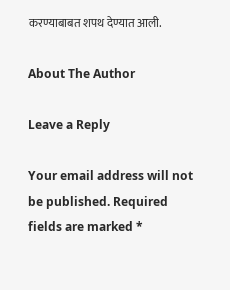करण्याबाबत शपथ देण्यात आली.

About The Author

Leave a Reply

Your email address will not be published. Required fields are marked *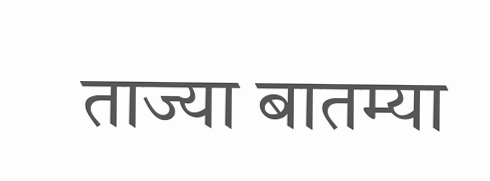ताज्या बातम्या